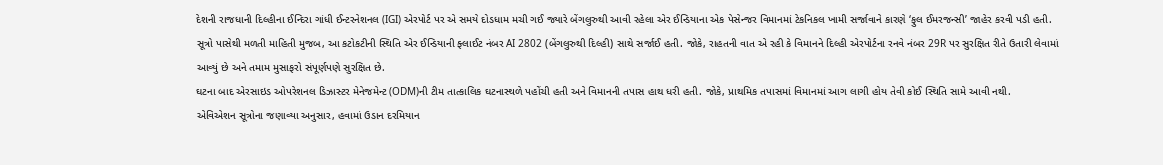દેશની રાજધાની દિલ્હીના ઈન્દિરા ગાંધી ઈન્ટરનેશનલ (IGI) એરપોર્ટ પર એ સમયે દોડધામ મચી ગઈ જ્યારે બેંગલુરુથી આવી રહેલા એર ઈન્ડિયાના એક પેસેન્જર વિમાનમાં ટેકનિકલ ખામી સર્જાવાને કારણે ‘ફુલ ઈમરજન્સી’ જાહેર કરવી પડી હતી.
સૂત્રો પાસેથી મળતી માહિતી મુજબ, આ કટોકટીની સ્થિતિ એર ઈન્ડિયાની ફ્લાઈટ નંબર AI 2802 (બેંગલુરુથી દિલ્હી) સાથે સર્જાઈ હતી. જોકે, રાહતની વાત એ રહી કે વિમાનને દિલ્હી એરપોર્ટના રનવે નંબર 29R પર સુરક્ષિત રીતે ઉતારી લેવામાં આવ્યું છે અને તમામ મુસાફરો સંપૂર્ણપણે સુરક્ષિત છે.
ઘટના બાદ એરસાઇડ ઓપરેશનલ ડિઝાસ્ટર મેનેજમેન્ટ (ODM)ની ટીમ તાત્કાલિક ઘટનાસ્થળે પહોંચી હતી અને વિમાનની તપાસ હાથ ધરી હતી. જોકે, પ્રાથમિક તપાસમાં વિમાનમાં આગ લાગી હોય તેવી કોઈ સ્થિતિ સામે આવી નથી.
એવિએશન સૂત્રોના જણાવ્યા અનુસાર, હવામાં ઉડાન દરમિયાન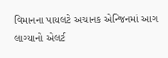વિમાનના પાયલટે અચાનક એન્જિનમાં આગ લાગ્યાનો એલર્ટ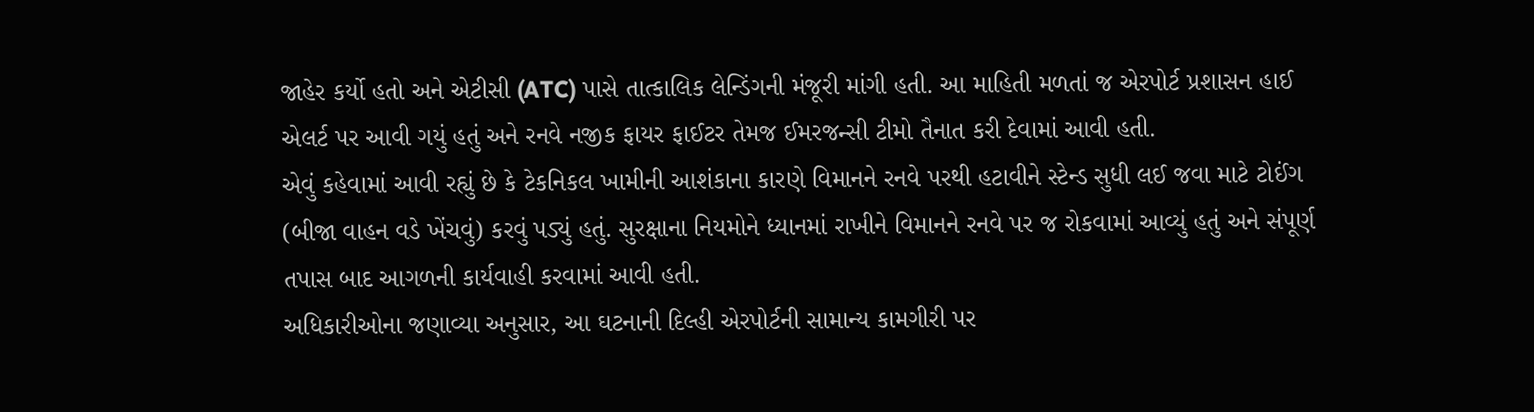જાહેર કર્યો હતો અને એટીસી (ATC) પાસે તાત્કાલિક લેન્ડિંગની મંજૂરી માંગી હતી. આ માહિતી મળતાં જ એરપોર્ટ પ્રશાસન હાઈ એલર્ટ પર આવી ગયું હતું અને રનવે નજીક ફાયર ફાઈટર તેમજ ઈમરજન્સી ટીમો તૈનાત કરી દેવામાં આવી હતી.
એવું કહેવામાં આવી રહ્યું છે કે ટેકનિકલ ખામીની આશંકાના કારણે વિમાનને રનવે પરથી હટાવીને સ્ટેન્ડ સુધી લઈ જવા માટે ટોઈંગ (બીજા વાહન વડે ખેંચવું) કરવું પડ્યું હતું. સુરક્ષાના નિયમોને ધ્યાનમાં રાખીને વિમાનને રનવે પર જ રોકવામાં આવ્યું હતું અને સંપૂર્ણ તપાસ બાદ આગળની કાર્યવાહી કરવામાં આવી હતી.
અધિકારીઓના જણાવ્યા અનુસાર, આ ઘટનાની દિલ્હી એરપોર્ટની સામાન્ય કામગીરી પર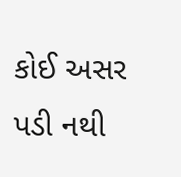કોઈ અસર પડી નથી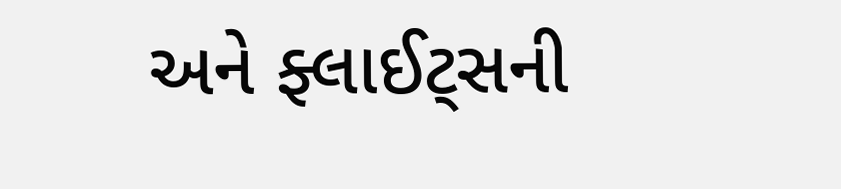અને ફ્લાઈટ્સની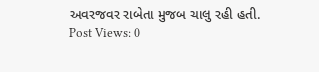અવરજવર રાબેતા મુજબ ચાલુ રહી હતી.
Post Views: 0